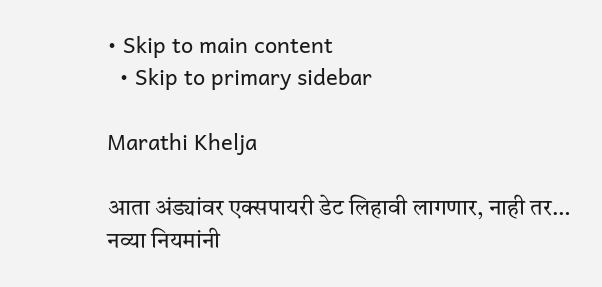• Skip to main content
  • Skip to primary sidebar

Marathi Khelja

आता अंड्यांवर एक्सपायरी डेट लिहावी लागणार, नाही तर… नव्या नियमांनी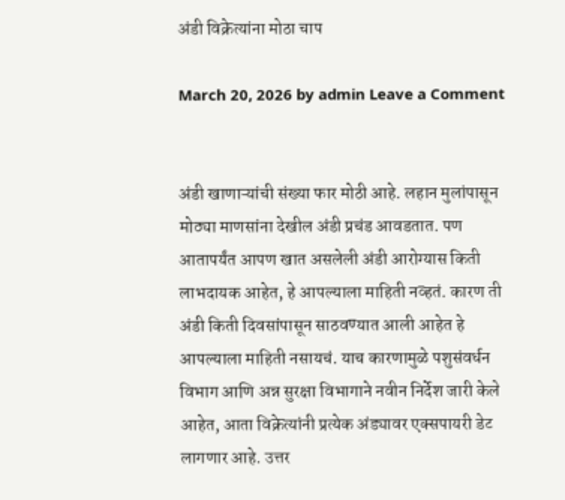अंडी विक्रेत्यांना मोठा चाप

March 20, 2026 by admin Leave a Comment


अंडी खाणाऱ्यांची संख्या फार मोठी आहे. लहान मुलांपासून मोठ्या माणसांना देखील अंडी प्रचंड आवडतात. पण आतापर्यंत आपण खात असलेली अंडी आरोग्यास किती लाभदायक आहेत, हे आपल्याला माहिती नव्हतं. कारण ती अंडी किती दिवसांपासून साठवण्यात आली आहेत हे आपल्याला माहिती नसायचं. याच कारणामुळे पशुसंवर्धन विभाग आणि अन्न सुरक्षा विभागाने नवीन निर्देश जारी केले आहेत, आता विक्रेत्यांनी प्रत्येक अंड्यावर एक्सपायरी डेट लागणार आहे. उत्तर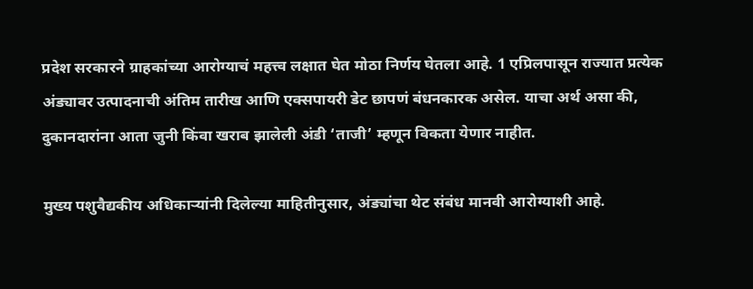प्रदेश सरकारने ग्राहकांच्या आरोग्याचं महत्त्व लक्षात घेत मोठा निर्णय घेतला आहे. 1 एप्रिलपासून राज्यात प्रत्येक अंड्यावर उत्पादनाची अंतिम तारीख आणि एक्सपायरी डेट छापणं बंधनकारक असेल. याचा अर्थ असा की, दुकानदारांना आता जुनी किंवा खराब झालेली अंडी ‘ताजी’ म्हणून विकता येणार नाहीत.

मुख्य पशुवैद्यकीय अधिकाऱ्यांनी दिलेल्या माहितीनुसार, अंड्यांचा थेट संबंध मानवी आरोग्याशी आहे.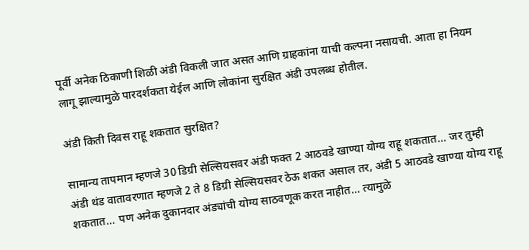पूर्वी अनेक ठिकाणी शिळी अंडी विकली जात असत आणि ग्राहकांना याची कल्पना नसायची. आता हा नियम लागू झाल्यामुळे पारदर्शकता येईल आणि लोकांना सुरक्षित अंडी उपलब्ध होतील.

अंडी किती दिवस राहू शकतात सुरक्षित?

सामान्य तापमान म्हणजे 30 डिग्री सेल्सियसवर अंडी फक्त 2 आठवडे खाण्या योग्य राहू शकतात… जर तुम्ही अंडी थंड वातावरणात म्हणजे 2 ते 8 डिग्री सेल्सियसवर ठेऊ शकत असाल तर, अंडी 5 आठवडे खाण्या योग्य राहू शकतात… पण अनेक दुकानदार अंड्यांची योग्य साठवणूक करत नाहीत… त्यामुळे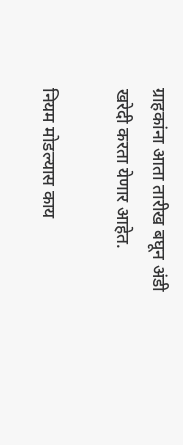ग्राहकांना आता तारीख बघून अंडी खरेदी करता येणार आहेत.

नियम मोडल्यास काय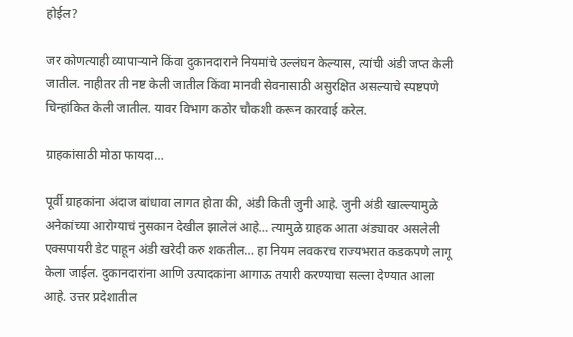होईल?

जर कोणत्याही व्यापाऱ्याने किंवा दुकानदाराने नियमांचे उल्लंघन केल्यास, त्यांची अंडी जप्त केली जातील. नाहीतर ती नष्ट केली जातील किंवा मानवी सेवनासाठी असुरक्षित असल्याचे स्पष्टपणे चिन्हांकित केली जातील. यावर विभाग कठोर चौकशी करून कारवाई करेल.

ग्राहकांसाठी मोठा फायदा…

पूर्वी ग्राहकांना अंदाज बांधावा लागत होता की, अंडी किती जुनी आहे. जुनी अंडी खाल्ल्यामुळे अनेकांच्या आरोग्याचं नुसकान देखील झालेलं आहे… त्यामुळे ग्राहक आता अंड्यावर असलेली एक्सपायरी डेट पाहून अंडी खरेदी करु शकतील… हा नियम लवकरच राज्यभरात कडकपणे लागू केला जाईल. दुकानदारांना आणि उत्पादकांना आगाऊ तयारी करण्याचा सल्ला देण्यात आला आहे. उत्तर प्रदेशातील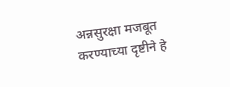अन्नसुरक्षा मजबूत करण्याच्या दृष्टीने हे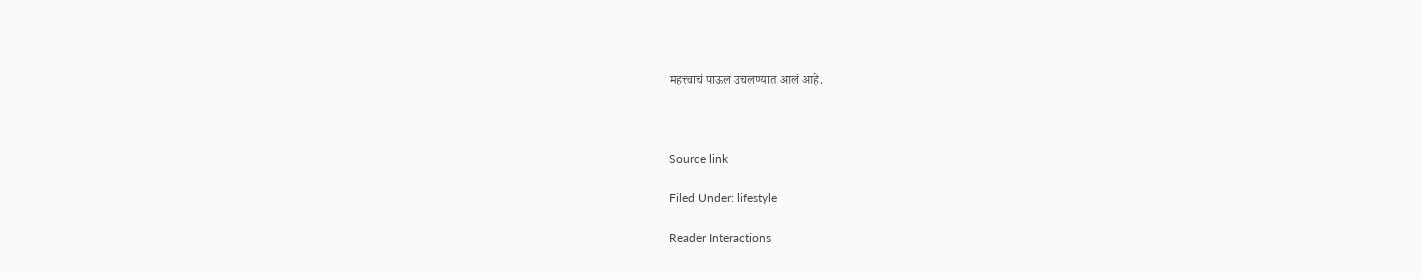महत्त्वाचं पाऊल उचलण्यात आलं आहे.



Source link

Filed Under: lifestyle

Reader Interactions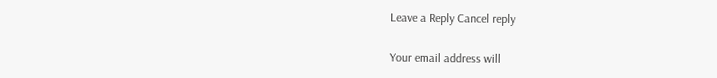Leave a Reply Cancel reply

Your email address will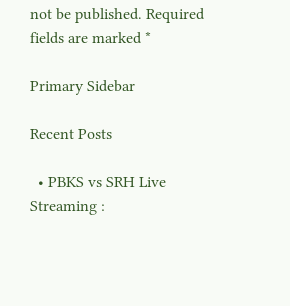not be published. Required fields are marked *

Primary Sidebar

Recent Posts

  • PBKS vs SRH Live Streaming :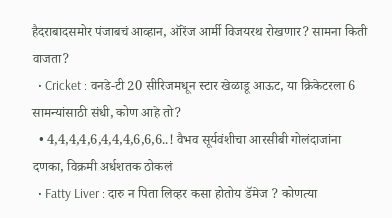हैदराबादसमोर पंजाबचं आव्हान, ऑरेंज आर्मी विजयरथ रोखणार? सामना किती वाजता?
  • Cricket : वनडे-टी 20 सीरिजमधून स्टार खेळाडू आऊट, या क्रिकेटरला 6 सामन्यांसाठी संधी, कोण आहे तो?
  • 4,4,4,4,6,4,4,4,6,6,6..! वैभव सूर्यवंशीचा आरसीबी गोलंदाजांना दणका, विक्रमी अर्धशतक ठोकलं
  • Fatty Liver : दारु न पिता लिव्हर कसा होतोय डॅमेज ? कोणत्या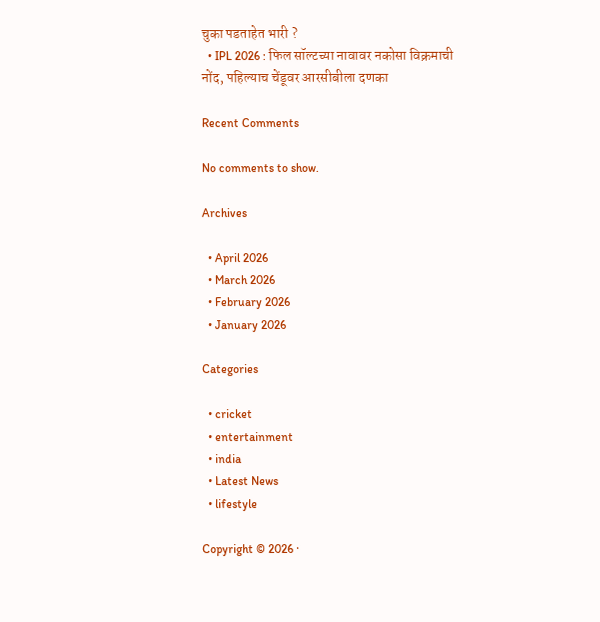चुका पडताहेत भारी ?
  • IPL 2026 : फिल सॉल्टच्या नावावर नकोसा विक्रमाची नोंद, पहिल्याच चेंडूवर आरसीबीला दणका

Recent Comments

No comments to show.

Archives

  • April 2026
  • March 2026
  • February 2026
  • January 2026

Categories

  • cricket
  • entertainment
  • india
  • Latest News
  • lifestyle

Copyright © 2026 ·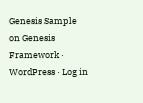Genesis Sample on Genesis Framework · WordPress · Log in